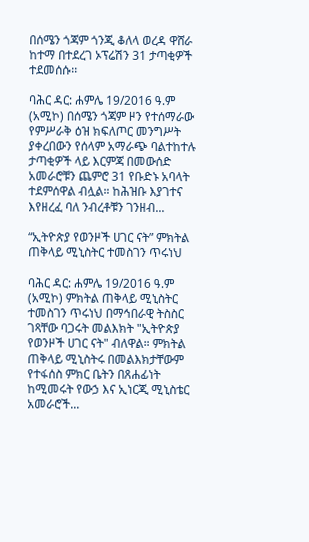በሰሜን ጎጃም ጎንጂ ቆለላ ወረዳ ዋሸራ ከተማ በተደረገ ኦፕሬሽን 31 ታጣቂዎች ተደመሰሱ፡፡

ባሕር ዳር: ሐምሌ 19/2016 ዓ.ም (አሚኮ) በሰሜን ጎጃም ዞን የተሰማራው የምሥራቅ ዕዝ ክፍለጦር መንግሥት ያቀረበውን የሰላም አማራጭ ባልተከተሉ ታጣቂዎች ላይ እርምጃ በመውሰድ አመራሮቹን ጨምሮ 31 የቡድኑ አባላት ተደምሰዋል ብሏል። ከሕዝቡ እያገተና እየዘረፈ ባለ ንብረቶቹን ገንዘብ...

“ኢትዮጵያ የወንዞች ሀገር ናት” ምክትል ጠቅላይ ሚኒስትር ተመስገን ጥሩነህ

ባሕር ዳር: ሐምሌ 19/2016 ዓ.ም (አሚኮ) ምክትል ጠቅላይ ሚኒስትር ተመስገን ጥሩነህ በማኅበራዊ ትስስር ገጻቸው ባጋሩት መልእክት "ኢትዮጵያ የወንዞች ሀገር ናት" ብለዋል። ምክትል ጠቅላይ ሚኒስትሩ በመልእክታቸውም የተፋሰስ ምክር ቤትን በጸሐፊነት ከሚመሩት የውኃ እና ኢነርጂ ሚኒስቴር አመራሮች...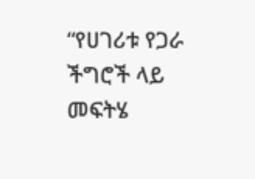“የሀገሪቱ የጋራ ችግሮች ላይ መፍትሄ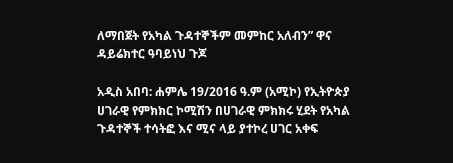ለማበጀት የአካል ጉዳተኞችም መምከር አለብን” ዋና ዳይሬክተር ዓባይነህ ጉጆ

አዲስ አበባ: ሐምሌ 19/2016 ዓ.ም (አሚኮ) የኢትዮጵያ ሀገራዊ የምክክር ኮሚሽን በሀገራዊ ምክክሩ ሂደት የአካል ጉዳተኞች ተሳትፎ እና ሚና ላይ ያተኮረ ሀገር አቀፍ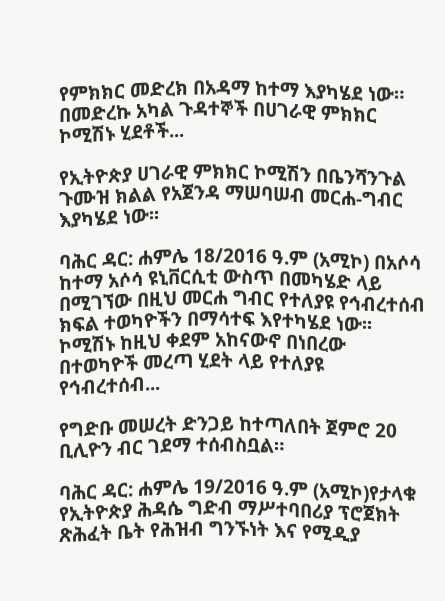የምክክር መድረክ በአዳማ ከተማ እያካሄደ ነው። በመድረኩ አካል ጉዳተኞች በሀገራዊ ምክክር ኮሚሽኑ ሂደቶች...

የኢትዮጵያ ሀገራዊ ምክክር ኮሚሽን በቤንሻንጉል ጉሙዝ ክልል የአጀንዳ ማሠባሠብ መርሐ-ግብር እያካሄደ ነው፡፡

ባሕር ዳር: ሐምሌ 18/2016 ዓ.ም (አሚኮ) በአሶሳ ከተማ አሶሳ ዩኒቨርሲቲ ውስጥ በመካሄድ ላይ በሚገኘው በዚህ መርሐ ግብር የተለያዩ የኅብረተሰብ ክፍል ተወካዮችን በማሳተፍ እየተካሄደ ነው፡፡ ኮሚሽኑ ከዚህ ቀደም አከናውኖ በነበረው በተወካዮች መረጣ ሂደት ላይ የተለያዩ የኅብረተሰብ...

የግድቡ መሠረት ድንጋይ ከተጣለበት ጀምሮ 20 ቢሊዮን ብር ገደማ ተሰብስቧል።

ባሕር ዳር: ሐምሌ 19/2016 ዓ.ም (አሚኮ)የታላቁ የኢትዮጵያ ሕዳሴ ግድብ ማሥተባበሪያ ፕሮጀክት ጽሕፈት ቤት የሕዝብ ግንኙነት እና የሚዲያ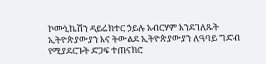ኮሙኒኬሽን ዳይሬክተር ኃይሉ አብርሃም እንደገለጹት ኢትዮጵያውያን እና ትውልደ ኢትዮጵያውያን ለዓባይ ግድብ የሚያደርጉት ድጋፍ ተጠናክሮ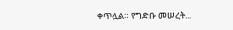ቀጥሏል። የግድቡ መሠረት...